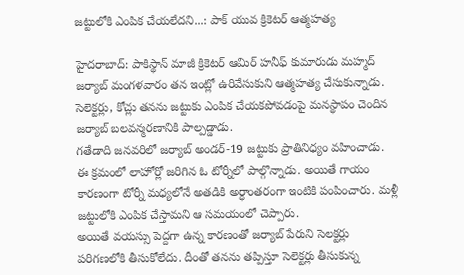జట్టులోకి ఎంపిక చేయలేదని...: పాక్ యువ క్రికెటర్ ఆత్మహత్య

హైదరాబాద్: పాకిస్థాన్ మాజీ క్రికెటర్ ఆమిర్ హనీఫ్ కుమారుడు మహ్మద్ జర్యాబ్ మంగళవారం తన ఇంట్లో ఉరివేసుకుని ఆత్మహత్య చేసుకున్నాడు. సెలెక్టర్లు, కోచ్లు తనను జట్టుకు ఎంపిక చేయకపోవడంపై మనస్థాపం చెందిన జర్యాబ్ బలవన్మరణానికి పాల్పడ్డాడు.
గతేడాది జనవరిలో జర్యాబ్ అండర్-19 జట్టుకు ప్రాతినిధ్యం వహించాడు. ఈ క్రమంలో లాహోర్లో జరిగిన ఓ టోర్నీలో పాల్గొన్నాడు. అయితే గాయం కారణంగా టోర్నీ మధ్యలోనే అతడికి అర్ధాంతరంగా ఇంటికి పంపించారు. మళ్లీ జట్టులోకి ఎంపిక చేస్తామని ఆ సమయంలో చెప్పారు.
అయితే వయస్సు పెద్దగా ఉన్న కారణంతో జర్యాబ్ పేరుని సెలక్టర్లు పరిగణలోకి తీసుకోలేదు. దీంతో తనను తప్పిస్తూ సెలెక్టర్లు తీసుకున్న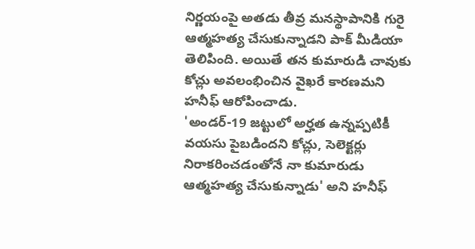నిర్ణయంపై అతడు తీవ్ర మనస్థాపానికి గురై ఆత్మహత్య చేసుకున్నాడని పాక్ మీడియా తెలిపింది. అయితే తన కుమారుడి చావుకు కోచ్లు అవలంభించిన వైఖరే కారణమని హనీఫ్ ఆరోపించాడు.
'అండర్-19 జట్టులో అర్హత ఉన్నప్పటికీ వయసు పైబడిందని కోచ్లు, సెలెక్టర్లు నిరాకరించడంతోనే నా కుమారుడు ఆత్మహత్య చేసుకున్నాడు' అని హనీఫ్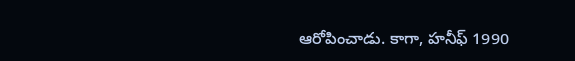ఆరోపించాడు. కాగా, హనీఫ్ 1990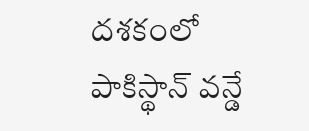దశకంలో పాకిస్థాన్ వన్డే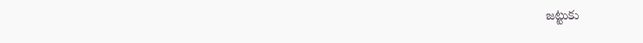జట్టుకు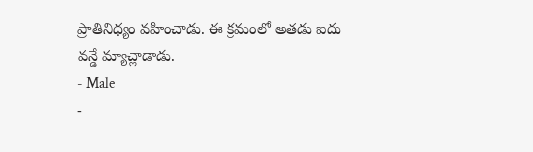ప్రాతినిధ్యం వహించాడు. ఈ క్రమంలో అతడు ఐదు వన్డే మ్యాచ్లాడాడు.
- Male
-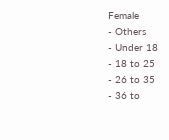Female
- Others
- Under 18
- 18 to 25
- 26 to 35
- 36 to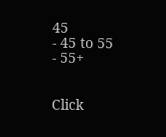45
- 45 to 55
- 55+


Click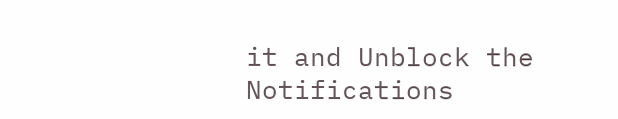it and Unblock the Notifications